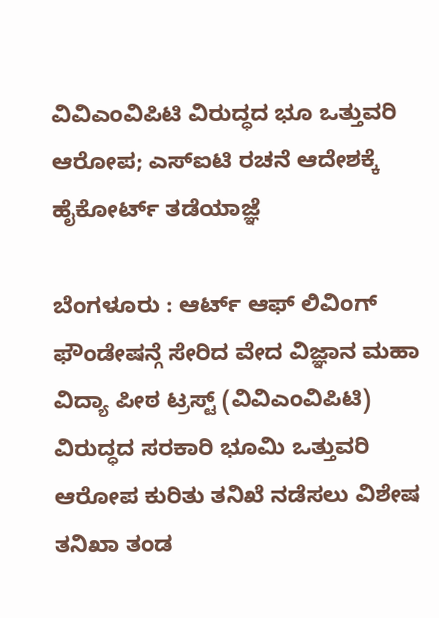ವಿವಿಎಂವಿಪಿಟಿ ವಿರುದ್ಧದ ಭೂ ಒತ್ತುವರಿ ಆರೋಪ; ಎಸ್ಐಟಿ ರಚನೆ ಆದೇಶಕ್ಕೆ ಹೈಕೋರ್ಟ್ ತಡೆಯಾಜ್ಞೆ

ಬೆಂಗಳೂರು : ಆರ್ಟ್ ಆಫ್ ಲಿವಿಂಗ್ ಫೌಂಡೇಷನ್ಗೆ ಸೇರಿದ ವೇದ ವಿಜ್ಞಾನ ಮಹಾ ವಿದ್ಯಾ ಪೀಠ ಟ್ರಸ್ಟ್ (ವಿವಿಎಂವಿಪಿಟಿ) ವಿರುದ್ಧದ ಸರಕಾರಿ ಭೂಮಿ ಒತ್ತುವರಿ ಆರೋಪ ಕುರಿತು ತನಿಖೆ ನಡೆಸಲು ವಿಶೇಷ ತನಿಖಾ ತಂಡ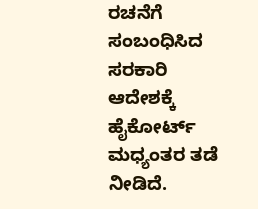ರಚನೆಗೆ ಸಂಬಂಧಿಸಿದ ಸರಕಾರಿ ಆದೇಶಕ್ಕೆ ಹೈಕೋರ್ಟ್ ಮಧ್ಯಂತರ ತಡೆ ನೀಡಿದೆ.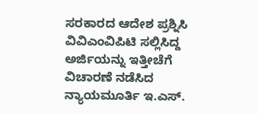ಸರಕಾರದ ಆದೇಶ ಪ್ರಶ್ನಿಸಿ ವಿವಿಎಂವಿಪಿಟಿ ಸಲ್ಲಿಸಿದ್ದ ಅರ್ಜಿಯನ್ನು ಇತ್ತೀಚೆಗೆ ವಿಚಾರಣೆ ನಡೆಸಿದ ನ್ಯಾಯಮೂರ್ತಿ ಇ.ಎಸ್.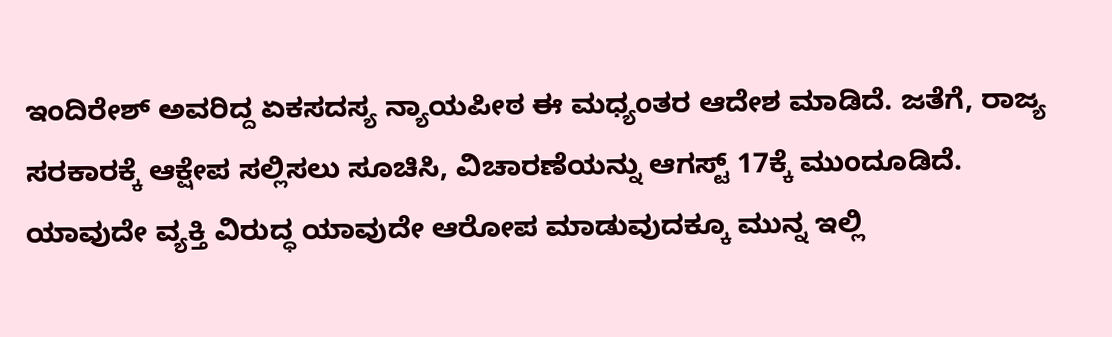ಇಂದಿರೇಶ್ ಅವರಿದ್ದ ಏಕಸದಸ್ಯ ನ್ಯಾಯಪೀಠ ಈ ಮಧ್ಯಂತರ ಆದೇಶ ಮಾಡಿದೆ. ಜತೆಗೆ, ರಾಜ್ಯ ಸರಕಾರಕ್ಕೆ ಆಕ್ಷೇಪ ಸಲ್ಲಿಸಲು ಸೂಚಿಸಿ, ವಿಚಾರಣೆಯನ್ನು ಆಗಸ್ಟ್ 17ಕ್ಕೆ ಮುಂದೂಡಿದೆ.
ಯಾವುದೇ ವ್ಯಕ್ತಿ ವಿರುದ್ಧ ಯಾವುದೇ ಆರೋಪ ಮಾಡುವುದಕ್ಕೂ ಮುನ್ನ ಇಲ್ಲಿ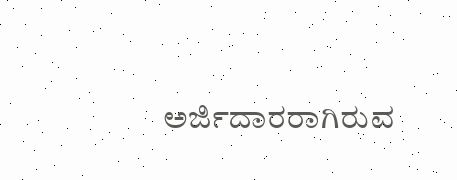ಅರ್ಜಿದಾರರಾಗಿರುವ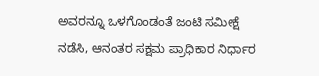ಅವರನ್ನೂ ಒಳಗೊಂಡಂತೆ ಜಂಟಿ ಸಮೀಕ್ಷೆ ನಡೆಸಿ, ಆನಂತರ ಸಕ್ಷಮ ಪ್ರಾಧಿಕಾರ ನಿರ್ಧಾರ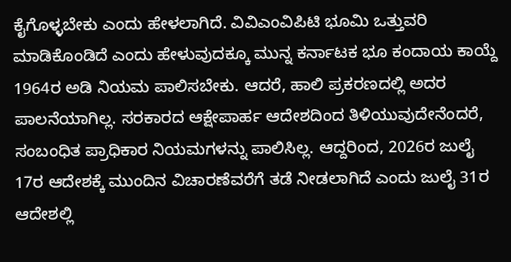ಕೈಗೊಳ್ಳಬೇಕು ಎಂದು ಹೇಳಲಾಗಿದೆ. ವಿವಿಎಂವಿಪಿಟಿ ಭೂಮಿ ಒತ್ತುವರಿ ಮಾಡಿಕೊಂಡಿದೆ ಎಂದು ಹೇಳುವುದಕ್ಕೂ ಮುನ್ನ ಕರ್ನಾಟಕ ಭೂ ಕಂದಾಯ ಕಾಯ್ದೆ 1964ರ ಅಡಿ ನಿಯಮ ಪಾಲಿಸಬೇಕು. ಆದರೆ, ಹಾಲಿ ಪ್ರಕರಣದಲ್ಲಿ ಅದರ ಪಾಲನೆಯಾಗಿಲ್ಲ. ಸರಕಾರದ ಆಕ್ಷೇಪಾರ್ಹ ಆದೇಶದಿಂದ ತಿಳಿಯುವುದೇನೆಂದರೆ, ಸಂಬಂಧಿತ ಪ್ರಾಧಿಕಾರ ನಿಯಮಗಳನ್ನು ಪಾಲಿಸಿಲ್ಲ. ಆದ್ದರಿಂದ, 2026ರ ಜುಲೈ 17ರ ಆದೇಶಕ್ಕೆ ಮುಂದಿನ ವಿಚಾರಣೆವರೆಗೆ ತಡೆ ನೀಡಲಾಗಿದೆ ಎಂದು ಜುಲೈ 31ರ ಆದೇಶಲ್ಲಿ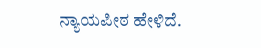ನ್ಯಾಯಪೀಠ ಹೇಳಿದೆ.